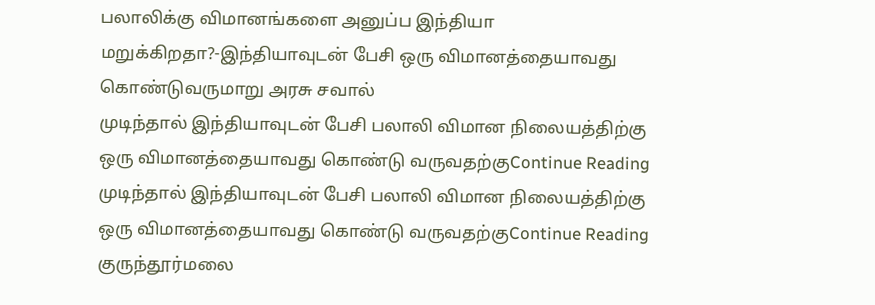பலாலிக்கு விமானங்களை அனுப்ப இந்தியா மறுக்கிறதா?-இந்தியாவுடன் பேசி ஒரு விமானத்தையாவது கொண்டுவருமாறு அரசு சவால்
முடிந்தால் இந்தியாவுடன் பேசி பலாலி விமான நிலையத்திற்கு ஒரு விமானத்தையாவது கொண்டு வருவதற்குContinue Reading
முடிந்தால் இந்தியாவுடன் பேசி பலாலி விமான நிலையத்திற்கு ஒரு விமானத்தையாவது கொண்டு வருவதற்குContinue Reading
குருந்தூர்மலை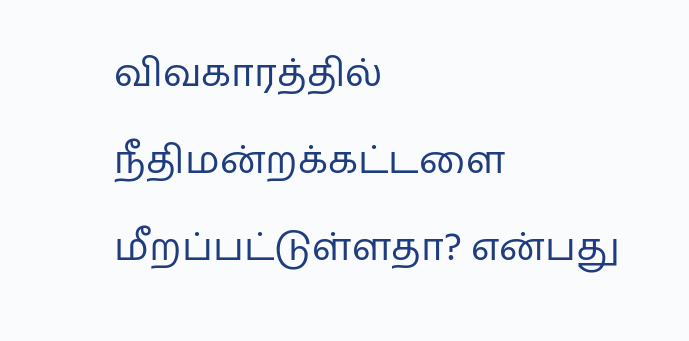விவகாரத்தில் நீதிமன்றக்கட்டளை மீறப்பட்டுள்ளதா? என்பது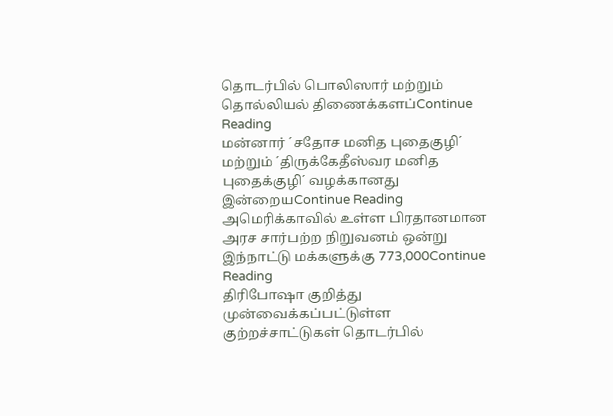தொடர்பில் பொலிஸார் மற்றும் தொல்லியல் திணைக்களப்Continue Reading
மன்னார் ´சதோச மனித புதைகுழி´ மற்றும் ´திருக்கேதீஸ்வர மனித புதைக்குழி´ வழக்கானது இன்றையContinue Reading
அமெரிக்காவில் உள்ள பிரதானமான அரச சார்பற்ற நிறுவனம் ஒன்று இந்நாட்டு மக்களுக்கு 773,000Continue Reading
திரிபோஷா குறித்து முன்வைக்கப்பட்டுள்ள குற்றச்சாட்டுகள் தொடர்பில்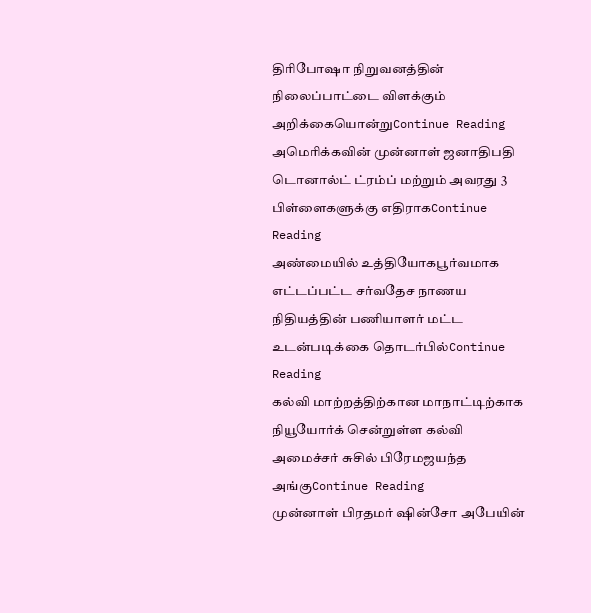திரிபோஷா நிறுவனத்தின் நிலைப்பாட்டை விளக்கும் அறிக்கையொன்றுContinue Reading
அமெரிக்கவின் முன்னாள் ஜனாதிபதி டொனால்ட் ட்ரம்ப் மற்றும் அவரது 3 பிள்ளைகளுக்கு எதிராகContinue Reading
அண்மையில் உத்தியோகபூர்வமாக எட்டப்பட்ட சர்வதேச நாணய நிதியத்தின் பணியாளர் மட்ட உடன்படிக்கை தொடர்பில்Continue Reading
கல்வி மாற்றத்திற்கான மாநாட்டிற்காக நியூயோர்க் சென்றுள்ள கல்வி அமைச்சர் சுசில் பிரேமஜயந்த அங்குContinue Reading
முன்னாள் பிரதமர் ஷின்சோ அபேயின்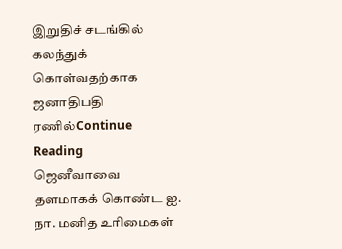இறுதிச் சடங்கில் கலந்துக் கொள்வதற்காக ஜனாதிபதி ரணில்Continue Reading
ஜெனீவாவை தளமாகக் கொண்ட ஐ. நா. மனித உரிமைகள்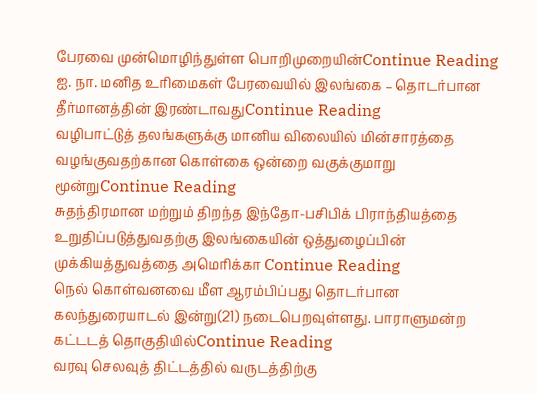பேரவை முன்மொழிந்துள்ள பொறிமுறையின்Continue Reading
ஐ. நா. மனித உரிமைகள் பேரவையில் இலங்கை – தொடர்பான தீர்மானத்தின் இரண்டாவதுContinue Reading
வழிபாட்டுத் தலங்களுக்கு மானிய விலையில் மின்சாரத்தை வழங்குவதற்கான கொள்கை ஒன்றை வகுக்குமாறு மூன்றுContinue Reading
சுதந்திரமான மற்றும் திறந்த இந்தோ-பசிபிக் பிராந்தியத்தை உறுதிப்படுத்துவதற்கு இலங்கையின் ஒத்துழைப்பின் முக்கியத்துவத்தை அமெரிக்கா Continue Reading
நெல் கொள்வனவை மீள ஆரம்பிப்பது தொடர்பான கலந்துரையாடல் இன்று(21) நடைபெறவுள்ளது. பாராளுமன்ற கட்டடத் தொகுதியில்Continue Reading
வரவு செலவுத் திட்டத்தில் வருடத்திற்கு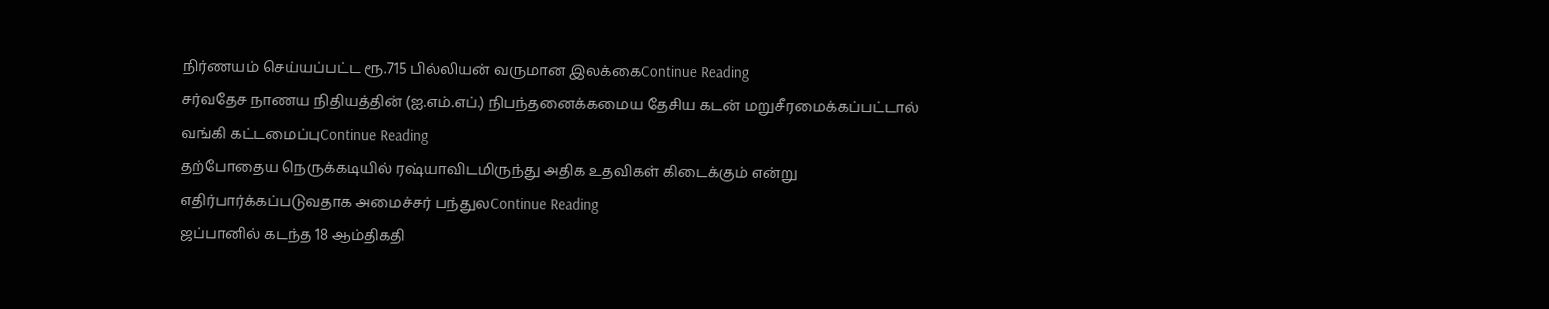நிர்ணயம் செய்யப்பட்ட ரூ.715 பில்லியன் வருமான இலக்கைContinue Reading
சர்வதேச நாணய நிதியத்தின் (ஐ.எம்.எப்.) நிபந்தனைக்கமைய தேசிய கடன் மறுசீரமைக்கப்பட்டால் வங்கி கட்டமைப்புContinue Reading
தற்போதைய நெருக்கடியில் ரஷ்யாவிடமிருந்து அதிக உதவிகள் கிடைக்கும் என்று எதிர்பார்க்கப்படுவதாக அமைச்சர் பந்துலContinue Reading
ஜப்பானில் கடந்த 18 ஆம்திகதி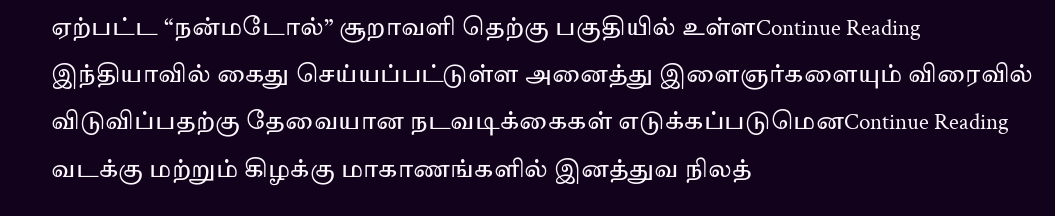ஏற்பட்ட “நன்மடோல்” சூறாவளி தெற்கு பகுதியில் உள்ளContinue Reading
இந்தியாவில் கைது செய்யப்பட்டுள்ள அனைத்து இளைஞர்களையும் விரைவில் விடுவிப்பதற்கு தேவையான நடவடிக்கைகள் எடுக்கப்படுமெனContinue Reading
வடக்கு மற்றும் கிழக்கு மாகாணங்களில் இனத்துவ நிலத்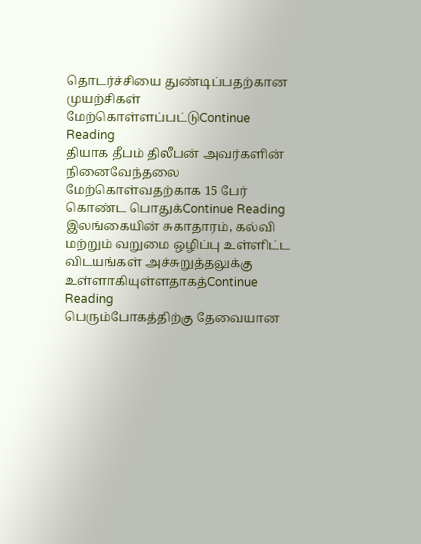தொடர்ச்சியை துண்டிப்பதற்கான முயற்சிகள் மேற்கொள்ளப்பட்டுContinue Reading
தியாக தீபம் திலீபன் அவர்களின் நினைவேந்தலை மேற்கொள்வதற்காக 15 பேர் கொண்ட பொதுக்Continue Reading
இலங்கையின் சுகாதாரம், கல்வி மற்றும் வறுமை ஒழிப்பு உள்ளிட்ட விடயங்கள் அச்சுறுத்தலுக்கு உள்ளாகியுள்ளதாகத்Continue Reading
பெரும்போகத்திற்கு தேவையான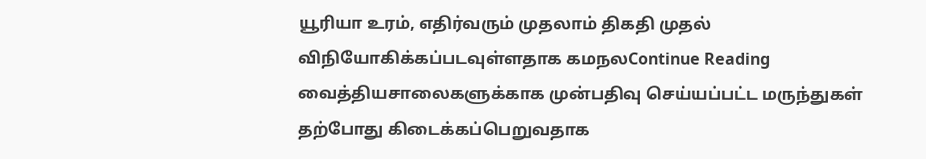யூரியா உரம், எதிர்வரும் முதலாம் திகதி முதல் விநியோகிக்கப்படவுள்ளதாக கமநலContinue Reading
வைத்தியசாலைகளுக்காக முன்பதிவு செய்யப்பட்ட மருந்துகள் தற்போது கிடைக்கப்பெறுவதாக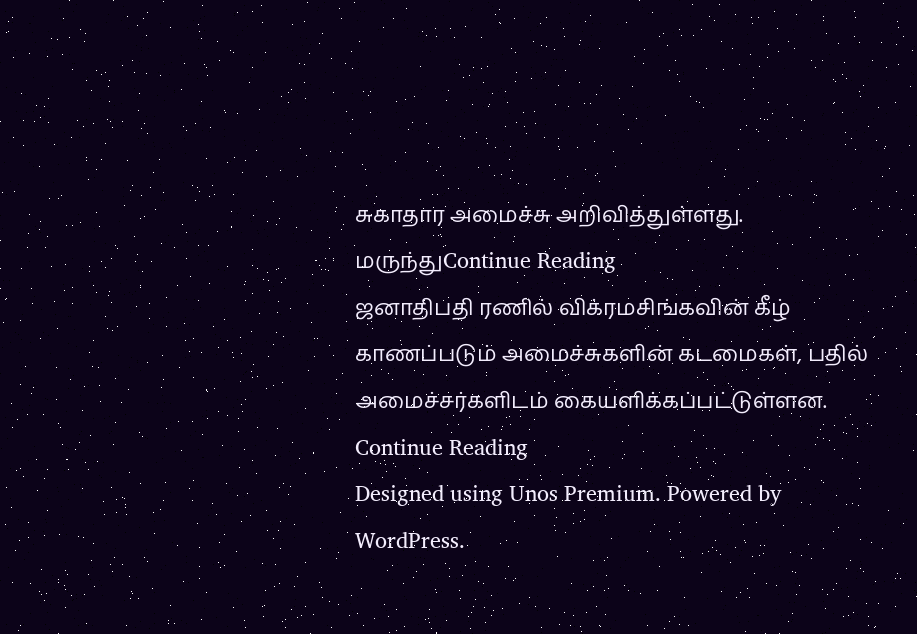சுகாதார அமைச்சு அறிவித்துள்ளது. மருந்துContinue Reading
ஜனாதிபதி ரணில் விக்ரமசிங்கவின் கீழ் காணப்படும் அமைச்சுகளின் கடமைகள், பதில் அமைச்சர்களிடம் கையளிக்கப்பட்டுள்ளன. Continue Reading
Designed using Unos Premium. Powered by WordPress.